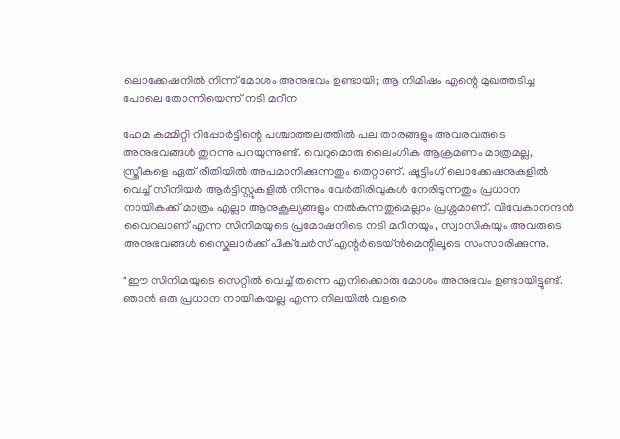ലൊക്കേഷനിൽ നിന്ന് മോശം അനുഭവം ഉണ്ടായി; ആ നിമിഷം എന്റെ മുഖത്തടിച്ച പോലെ തോന്നിയെന്ന് നടി മറീന

ഹേമ കമ്മിറ്റി റിപ്പോർട്ടിന്റെ പശ്ചാത്തലത്തിൽ പല താരങ്ങളും അവരവരുടെ അനുഭവങ്ങൾ തുറന്നു പറയുന്നുണ്ട്. വെറുമൊരു ലൈംഗിക ആക്രമണം മാത്രമല്ല, സ്ത്രീകളെ ഏത് രീതിയിൽ അപമാനിക്കുന്നതും തെറ്റാണ്. ഷൂട്ടിംഗ് ലൊക്കേഷനുകളിൽ വെച്ച് സീനിയർ ആർട്ടിസ്റ്റുകളിൽ നിന്നും വേർതിരിവുകൾ നേരിടുന്നതും പ്രധാന നായികക്ക് മാത്രം എല്ലാ ആനുകൂല്യങ്ങളും നൽകുന്നതുമെല്ലാം പ്രശ്നമാണ്. വിവേകാനന്ദൻ വൈറലാണ് എന്ന സിനിമയുടെ പ്രമോഷനിടെ നടി മറീനയും, സ്വാസികയും അവരുടെ അനുഭവങ്ങൾ സ്കൈലാർക്ക് പിക്ചേർസ് എന്റർടെയ്ൻമെന്റിലൂടെ സംസാരിക്കുന്നു.

"ഈ സിനിമയുടെ സെറ്റിൽ വെച്ച് തന്നെ എനിക്കൊരു മോശം അനുഭവം ഉണ്ടായിട്ടുണ്ട്. ഞാൻ ഒരു പ്രധാന നായികയല്ല എന്ന നിലയിൽ വളരെ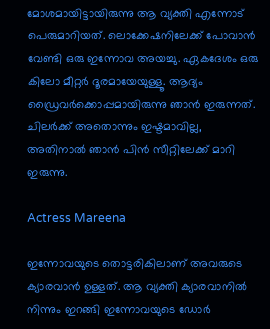മോശമായിട്ടായിരുന്നു ആ വ്യക്തി എന്നോട് പെരുമാറിയത്. ലൊക്കേഷനിലേക്ക് പോവാൻ വേണ്ടി ഒരു ഇന്നോവ അയച്ചു. ഏകദേശം ഒരു കിലോ മീറ്റർ ദൂരമായേയുള്ളൂ. ആദ്യം ഡ്രൈവർക്കൊപ്പമായിരുന്നു ഞാൻ ഇരുന്നത്. ചിലർക്ക് അതൊന്നും ഇഷ്ടമാവില്ല, അതിനാൽ ഞാൻ പിൻ സീറ്റിലേക്ക് മാറി ഇരുന്നു.

Actress Mareena

ഇന്നോവയുടെ തൊട്ടരികിലാണ് അവരുടെ ക്യാരവാൻ ഉള്ളത്. ആ വ്യക്തി ക്യാരവാനിൽ നിന്നും ഇറങ്ങി ഇന്നോവയുടെ ഡോർ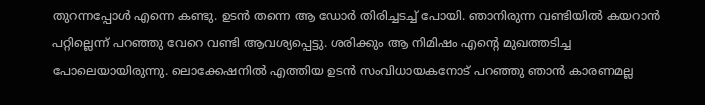തുറന്നപ്പോൾ എന്നെ കണ്ടു. ഉടൻ തന്നെ ആ ഡോർ തിരിച്ചടച്ച് പോയി. ഞാനിരുന്ന വണ്ടിയിൽ കയറാൻ പറ്റില്ലെന്ന് പറഞ്ഞു വേറെ വണ്ടി ആവശ്യപ്പെട്ടു. ശരിക്കും ആ നിമിഷം എന്റെ മുഖത്തടിച്ച പോലെയായിരുന്നു. ലൊക്കേഷനിൽ എത്തിയ ഉടൻ സംവിധായകനോട് പറഞ്ഞു ഞാൻ കാരണമല്ല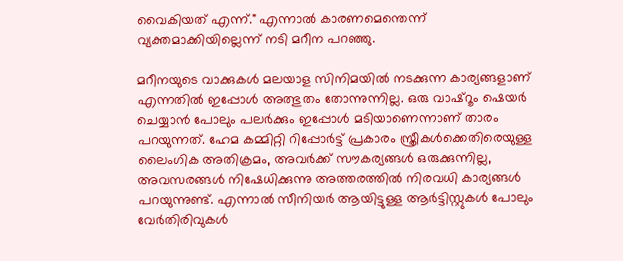വൈകിയത് എന്ന്." എന്നാൽ കാരണമെന്തെന്ന് വ്യക്തമാക്കിയില്ലെന്ന് നടി മറീന പറഞ്ഞു.

മറീനയുടെ വാക്കുകൾ മലയാള സിനിമയിൽ നടക്കുന്ന കാര്യങ്ങളാണ് എന്നതിൽ ഇപ്പോൾ അത്ഭുതം തോന്നുന്നില്ല. ഒരു വാഷ്റൂം ഷെയർ ചെയ്യാൻ പോലും പലർക്കും ഇപ്പോൾ മടിയാണെന്നാണ് താരം പറയുന്നത്. ഹേമ കമ്മിറ്റി റിപ്പോർട്ട് പ്രകാരം സ്ത്രീകൾക്കെതിരെയുള്ള ലൈംഗിക അതിക്രമം, അവർക്ക് സൗകര്യങ്ങൾ ഒരുക്കുന്നില്ല, അവസരങ്ങൾ നിഷേധിക്കുന്നു അത്തരത്തിൽ നിരവധി കാര്യങ്ങൾ പറയുന്നുണ്ട്. എന്നാൽ സീനിയർ ആയിട്ടുള്ള ആർട്ടിസ്റ്റുകൾ പോലും വേർതിരിവുകൾ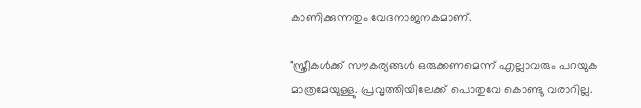കാണിക്കുന്നതും വേദനാജനകമാണ്.

"സ്ത്രീകൾക്ക് സൗകര്യങ്ങൾ ഒരുക്കണമെന്ന് എല്ലാവരും പറയുക മാത്രമേയുള്ളു. പ്രവൃത്തിയിലേക്ക് പൊതുവേ കൊണ്ടു വരാറില്ല.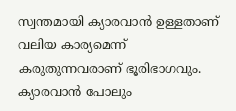സ്വന്തമായി ക്യാരവാൻ ഉള്ളതാണ് വലിയ കാര്യമെന്ന് കരുതുന്നവരാണ് ഭൂരിഭാഗവും. ക്യാരവാൻ പോലും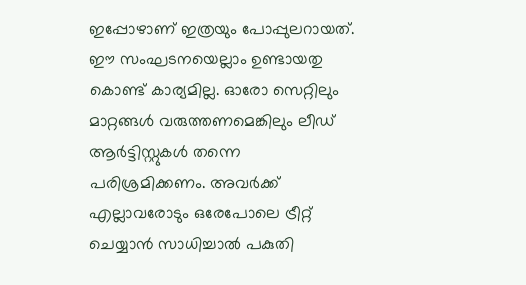ഇപ്പോഴാണ് ഇത്രയും പോപ്പുലറായത്. ഈ സംഘടനയെല്ലാം ഉണ്ടായതു കൊണ്ട് കാര്യമില്ല. ഓരോ സെറ്റിലും മാറ്റങ്ങൾ വരുത്തണമെങ്കിലും ലീഡ് ആർട്ടിസ്റ്റുകൾ തന്നെ പരിശ്രമിക്കണം. അവർക്ക് എല്ലാവരോടും ഒരേപോലെ ട്രീറ്റ് ചെയ്യാൻ സാധിച്ചാൽ പകുതി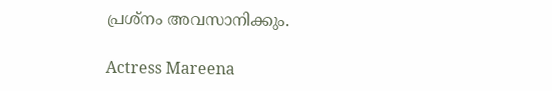പ്രശ്നം അവസാനിക്കും.

Actress Mareena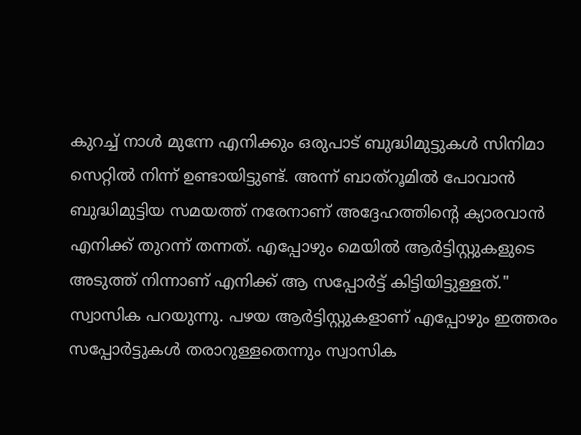കുറച്ച് നാൾ മുന്നേ എനിക്കും ഒരുപാട് ബുദ്ധിമുട്ടുകൾ സിനിമാ സെറ്റിൽ നിന്ന് ഉണ്ടായിട്ടുണ്ട്. അന്ന് ബാത്റൂമിൽ പോവാൻ ബുദ്ധിമുട്ടിയ സമയത്ത് നരേനാണ് അദ്ദേഹത്തിന്റെ ക്യാരവാൻ എനിക്ക് തുറന്ന് തന്നത്. എപ്പോഴും മെയിൽ ആർട്ടിസ്റ്റുകളുടെ അടുത്ത് നിന്നാണ് എനിക്ക് ആ സപ്പോർട്ട് കിട്ടിയിട്ടുള്ളത്." സ്വാസിക പറയുന്നു. പഴയ ആർട്ടിസ്റ്റുകളാണ് എപ്പോഴും ഇത്തരം സപ്പോർട്ടുകൾ തരാറുള്ളതെന്നും സ്വാസിക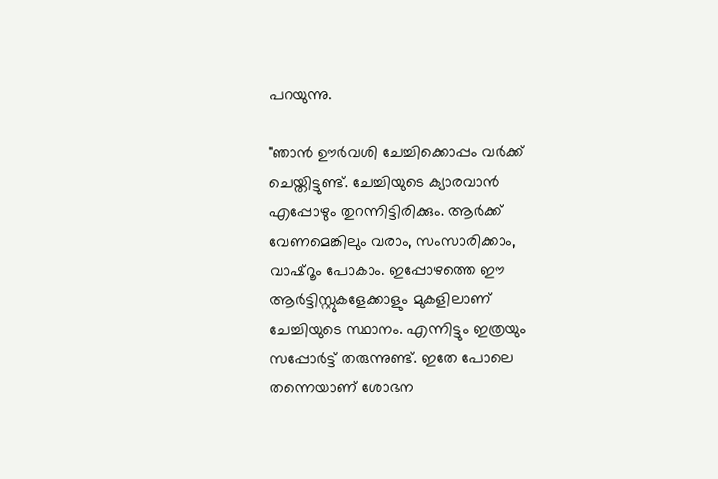പറയുന്നു.

"ഞാൻ ഊർവശി ചേച്ചിക്കൊപ്പം വർക്ക് ചെയ്തിട്ടുണ്ട്. ചേച്ചിയുടെ ക്യാരവാൻ എപ്പോഴും തുറന്നിട്ടിരിക്കും. ആർക്ക് വേണമെങ്കിലും വരാം, സംസാരിക്കാം, വാഷ്റൂം പോകാം. ഇപ്പോഴത്തെ ഈ ആർട്ടിസ്റ്റുകളേക്കാളും മുകളിലാണ് ചേച്ചിയുടെ സ്ഥാനം. എന്നിട്ടും ഇത്രയും സപ്പോർട്ട് തരുന്നുണ്ട്. ഇതേ പോലെ തന്നെയാണ് ശോഭന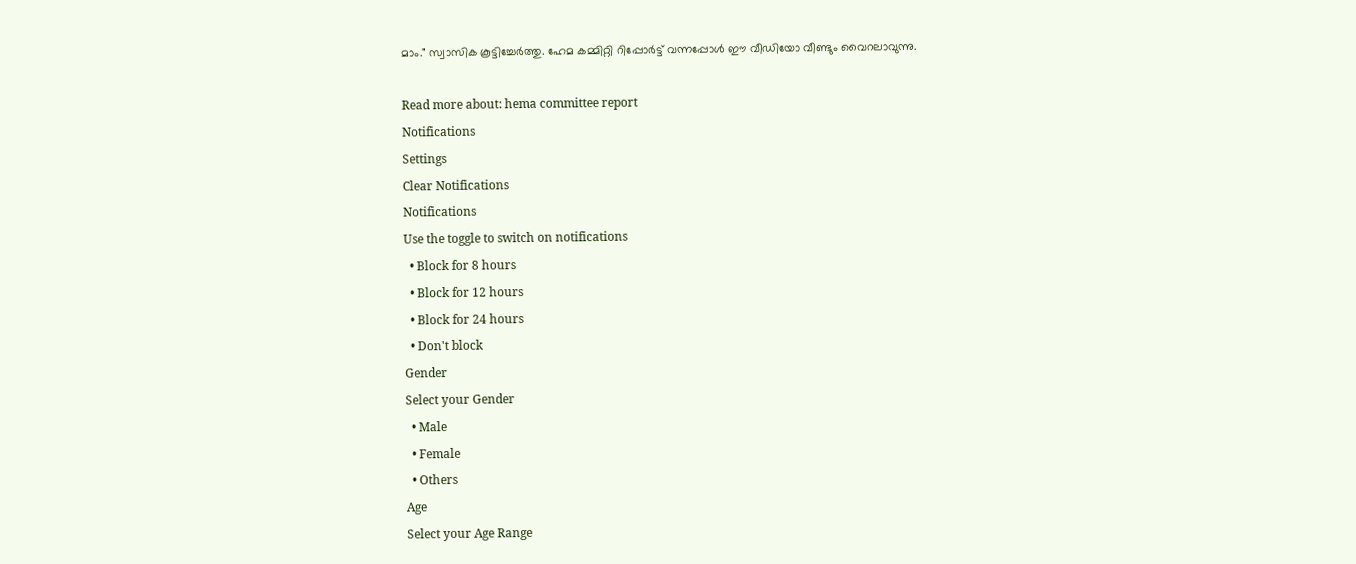മാം." സ്വാസിക കൂട്ടിച്ചേർത്തു. ഹേമ കമ്മിറ്റി റിപ്പോർട്ട് വന്നപ്പോൾ ഈ വീഡിയോ വീണ്ടും വൈറലാവുന്നു.

Read more about: hema committee report
Notifications
Settings
Clear Notifications
Notifications
Use the toggle to switch on notifications
  • Block for 8 hours
  • Block for 12 hours
  • Block for 24 hours
  • Don't block
Gender
Select your Gender
  • Male
  • Female
  • Others
Age
Select your Age Range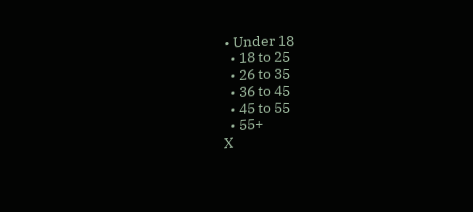• Under 18
  • 18 to 25
  • 26 to 35
  • 36 to 45
  • 45 to 55
  • 55+
X